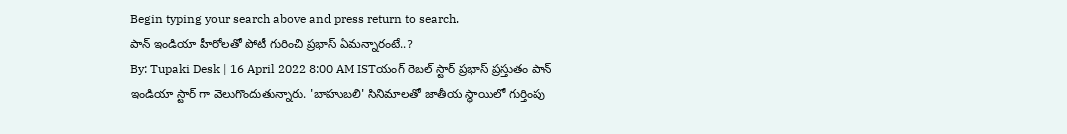Begin typing your search above and press return to search.
పాన్ ఇండియా హీరోలతో పోటీ గురించి ప్రభాస్ ఏమన్నారంటే..?
By: Tupaki Desk | 16 April 2022 8:00 AM ISTయంగ్ రెబల్ స్టార్ ప్రభాస్ ప్రస్తుతం పాన్ ఇండియా స్టార్ గా వెలుగొందుతున్నారు. 'బాహుబలి' సినిమాలతో జాతీయ స్థాయిలో గుర్తింపు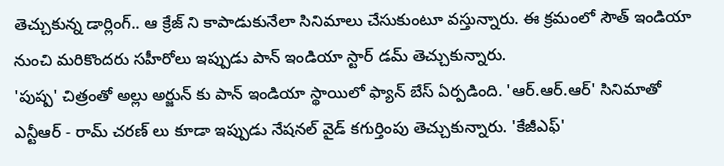తెచ్చుకున్న డార్లింగ్.. ఆ క్రేజ్ ని కాపాడుకునేలా సినిమాలు చేసుకుంటూ వస్తున్నారు. ఈ క్రమంలో సౌత్ ఇండియా నుంచి మరికొందరు సహీరోలు ఇప్పుడు పాన్ ఇండియా స్టార్ డమ్ తెచ్చుకున్నారు.
'పుష్ప' చిత్రంతో అల్లు అర్జున్ కు పాన్ ఇండియా స్థాయిలో ఫ్యాన్ బేస్ ఏర్పడింది. 'ఆర్.ఆర్.ఆర్' సినిమాతో ఎన్టీఆర్ - రామ్ చరణ్ లు కూడా ఇప్పుడు నేషనల్ వైడ్ కగుర్తింపు తెచ్చుకున్నారు. 'కేజీఎఫ్'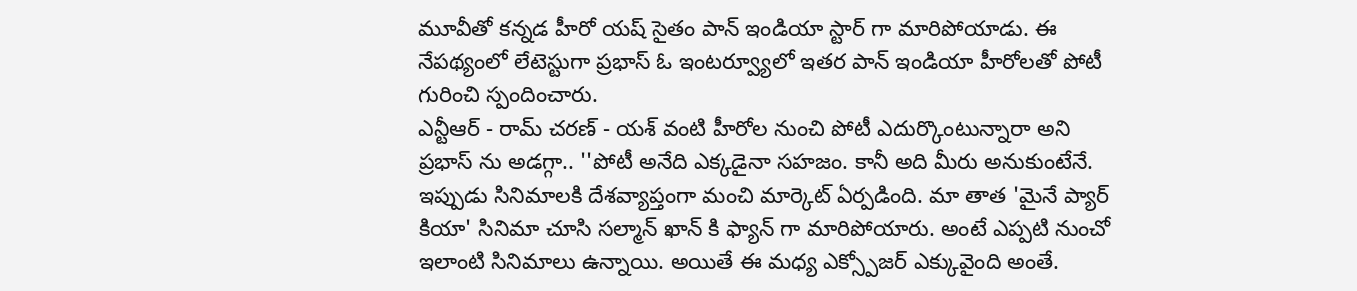మూవీతో కన్నడ హీరో యష్ సైతం పాన్ ఇండియా స్టార్ గా మారిపోయాడు. ఈ నేపథ్యంలో లేటెస్టుగా ప్రభాస్ ఓ ఇంటర్వ్యూలో ఇతర పాన్ ఇండియా హీరోలతో పోటీ గురించి స్పందించారు.
ఎన్టీఆర్ - రామ్ చరణ్ - యశ్ వంటి హీరోల నుంచి పోటీ ఎదుర్కొంటున్నారా అని ప్రభాస్ ను అడగ్గా.. ''పోటీ అనేది ఎక్కడైనా సహజం. కానీ అది మీరు అనుకుంటేనే. ఇప్పుడు సినిమాలకి దేశవ్యాప్తంగా మంచి మార్కెట్ ఏర్పడింది. మా తాత 'మైనే ప్యార్ కియా' సినిమా చూసి సల్మాన్ ఖాన్ కి ఫ్యాన్ గా మారిపోయారు. అంటే ఎప్పటి నుంచో ఇలాంటి సినిమాలు ఉన్నాయి. అయితే ఈ మధ్య ఎక్స్పోజర్ ఎక్కువైంది అంతే.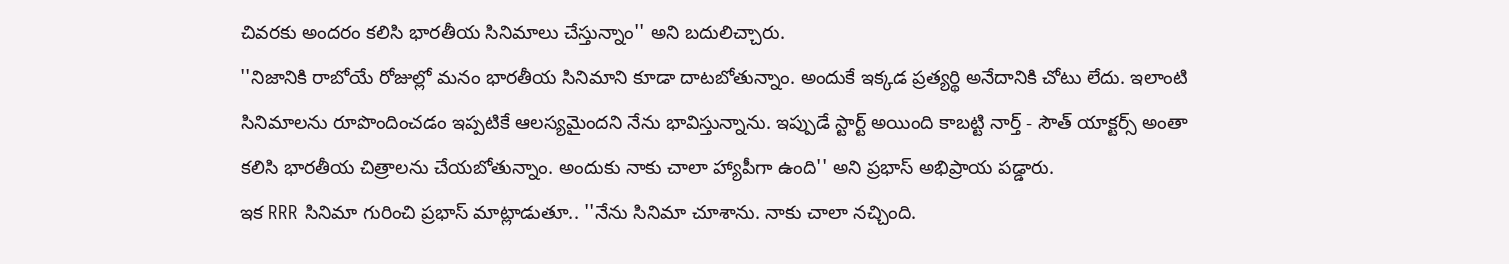చివరకు అందరం కలిసి భారతీయ సినిమాలు చేస్తున్నాం'' అని బదులిచ్చారు.
''నిజానికి రాబోయే రోజుల్లో మనం భారతీయ సినిమాని కూడా దాటబోతున్నాం. అందుకే ఇక్కడ ప్రత్యర్థి అనేదానికి చోటు లేదు. ఇలాంటి సినిమాలను రూపొందించడం ఇప్పటికే ఆలస్యమైందని నేను భావిస్తున్నాను. ఇప్పుడే స్టార్ట్ అయింది కాబట్టి నార్త్ - సౌత్ యాక్టర్స్ అంతా కలిసి భారతీయ చిత్రాలను చేయబోతున్నాం. అందుకు నాకు చాలా హ్యాపీగా ఉంది'' అని ప్రభాస్ అభిప్రాయ పడ్డారు.
ఇక RRR సినిమా గురించి ప్రభాస్ మాట్లాడుతూ.. ''నేను సినిమా చూశాను. నాకు చాలా నచ్చింది.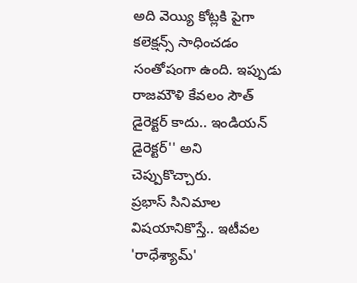అది వెయ్యి కోట్లకి పైగా కలెక్షన్స్ సాధించడం సంతోషంగా ఉంది. ఇప్పుడు రాజమౌళి కేవలం సౌత్ డైరెక్టర్ కాదు.. ఇండియన్ డైరెక్టర్'' అని చెప్పుకొచ్చారు.
ప్రభాస్ సినిమాల విషయానికొస్తే.. ఇటీవల 'రాధేశ్యామ్'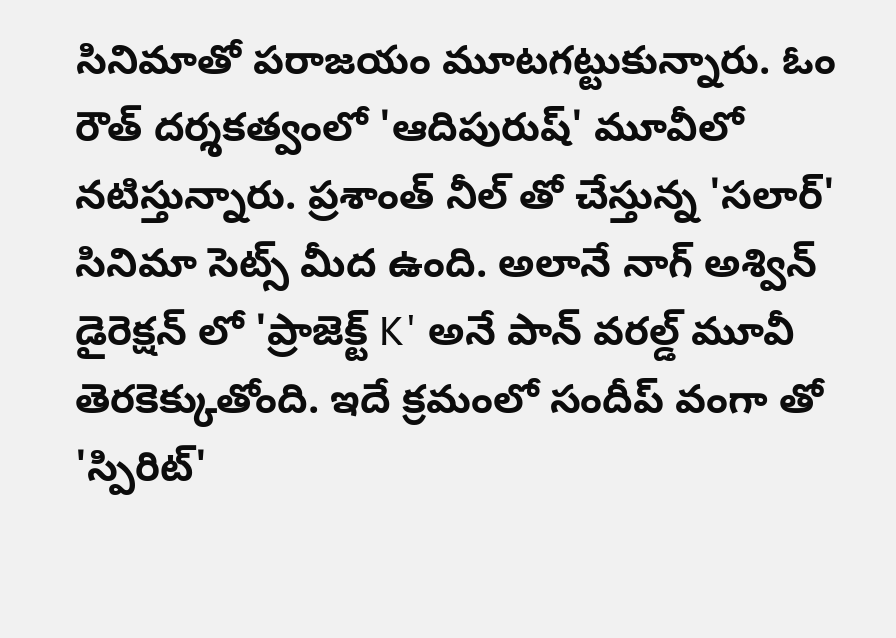సినిమాతో పరాజయం మూటగట్టుకున్నారు. ఓం రౌత్ దర్శకత్వంలో 'ఆదిపురుష్' మూవీలో నటిస్తున్నారు. ప్రశాంత్ నీల్ తో చేస్తున్న 'సలార్' సినిమా సెట్స్ మీద ఉంది. అలానే నాగ్ అశ్విన్ డైరెక్షన్ లో 'ప్రాజెక్ట్ K' అనే పాన్ వరల్డ్ మూవీ తెరకెక్కుతోంది. ఇదే క్రమంలో సందీప్ వంగా తో 'స్పిరిట్'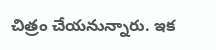చిత్రం చేయనున్నారు. ఇక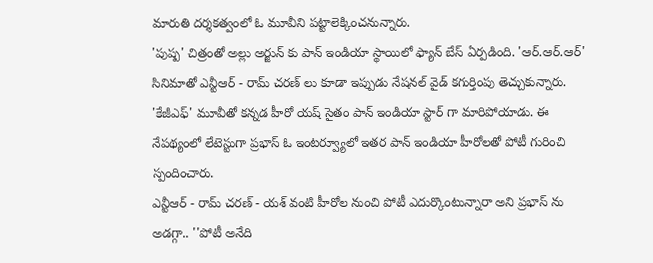మారుతి దర్శకత్వంలో ఓ మూవీని పట్టాలెక్కించనున్నారు.
'పుష్ప' చిత్రంతో అల్లు అర్జున్ కు పాన్ ఇండియా స్థాయిలో ఫ్యాన్ బేస్ ఏర్పడింది. 'ఆర్.ఆర్.ఆర్' సినిమాతో ఎన్టీఆర్ - రామ్ చరణ్ లు కూడా ఇప్పుడు నేషనల్ వైడ్ కగుర్తింపు తెచ్చుకున్నారు. 'కేజీఎఫ్' మూవీతో కన్నడ హీరో యష్ సైతం పాన్ ఇండియా స్టార్ గా మారిపోయాడు. ఈ నేపథ్యంలో లేటెస్టుగా ప్రభాస్ ఓ ఇంటర్వ్యూలో ఇతర పాన్ ఇండియా హీరోలతో పోటీ గురించి స్పందించారు.
ఎన్టీఆర్ - రామ్ చరణ్ - యశ్ వంటి హీరోల నుంచి పోటీ ఎదుర్కొంటున్నారా అని ప్రభాస్ ను అడగ్గా.. ''పోటీ అనేది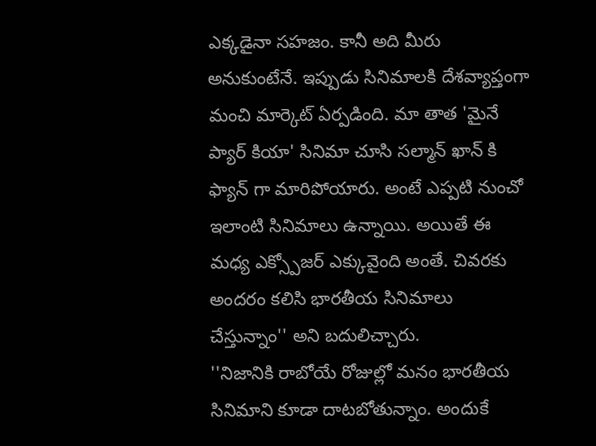ఎక్కడైనా సహజం. కానీ అది మీరు అనుకుంటేనే. ఇప్పుడు సినిమాలకి దేశవ్యాప్తంగా మంచి మార్కెట్ ఏర్పడింది. మా తాత 'మైనే ప్యార్ కియా' సినిమా చూసి సల్మాన్ ఖాన్ కి ఫ్యాన్ గా మారిపోయారు. అంటే ఎప్పటి నుంచో ఇలాంటి సినిమాలు ఉన్నాయి. అయితే ఈ మధ్య ఎక్స్పోజర్ ఎక్కువైంది అంతే. చివరకు అందరం కలిసి భారతీయ సినిమాలు చేస్తున్నాం'' అని బదులిచ్చారు.
''నిజానికి రాబోయే రోజుల్లో మనం భారతీయ సినిమాని కూడా దాటబోతున్నాం. అందుకే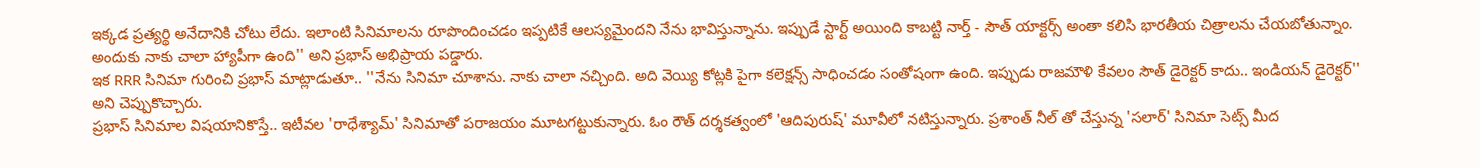ఇక్కడ ప్రత్యర్థి అనేదానికి చోటు లేదు. ఇలాంటి సినిమాలను రూపొందించడం ఇప్పటికే ఆలస్యమైందని నేను భావిస్తున్నాను. ఇప్పుడే స్టార్ట్ అయింది కాబట్టి నార్త్ - సౌత్ యాక్టర్స్ అంతా కలిసి భారతీయ చిత్రాలను చేయబోతున్నాం. అందుకు నాకు చాలా హ్యాపీగా ఉంది'' అని ప్రభాస్ అభిప్రాయ పడ్డారు.
ఇక RRR సినిమా గురించి ప్రభాస్ మాట్లాడుతూ.. ''నేను సినిమా చూశాను. నాకు చాలా నచ్చింది. అది వెయ్యి కోట్లకి పైగా కలెక్షన్స్ సాధించడం సంతోషంగా ఉంది. ఇప్పుడు రాజమౌళి కేవలం సౌత్ డైరెక్టర్ కాదు.. ఇండియన్ డైరెక్టర్'' అని చెప్పుకొచ్చారు.
ప్రభాస్ సినిమాల విషయానికొస్తే.. ఇటీవల 'రాధేశ్యామ్' సినిమాతో పరాజయం మూటగట్టుకున్నారు. ఓం రౌత్ దర్శకత్వంలో 'ఆదిపురుష్' మూవీలో నటిస్తున్నారు. ప్రశాంత్ నీల్ తో చేస్తున్న 'సలార్' సినిమా సెట్స్ మీద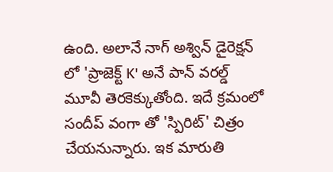ఉంది. అలానే నాగ్ అశ్విన్ డైరెక్షన్ లో 'ప్రాజెక్ట్ K' అనే పాన్ వరల్డ్ మూవీ తెరకెక్కుతోంది. ఇదే క్రమంలో సందీప్ వంగా తో 'స్పిరిట్' చిత్రం చేయనున్నారు. ఇక మారుతి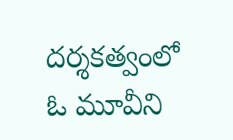దర్శకత్వంలో ఓ మూవీని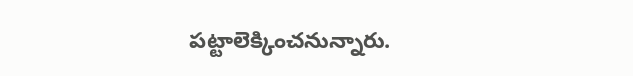పట్టాలెక్కించనున్నారు.